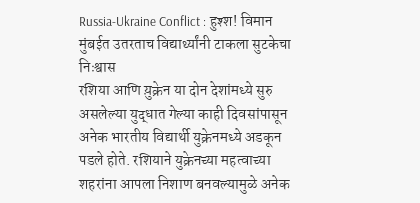Russia-Ukraine Conflict : हुश्श! विमान मुंबईत उतरताच विद्यार्थ्यांनी टाकला सुटकेचा निःश्वास
रशिया आणि य़ुक्रेन या दोन देशांमध्ये सुरु असलेल्या युद्धात गेल्या काही दिवसांपासून अनेक भारतीय विद्यार्थी युक्रेनमध्ये अडकून पडले होते. रशियाने युक्रेनच्या महत्वाच्या शहरांना आपला निशाण बनवल्यामुळे अनेक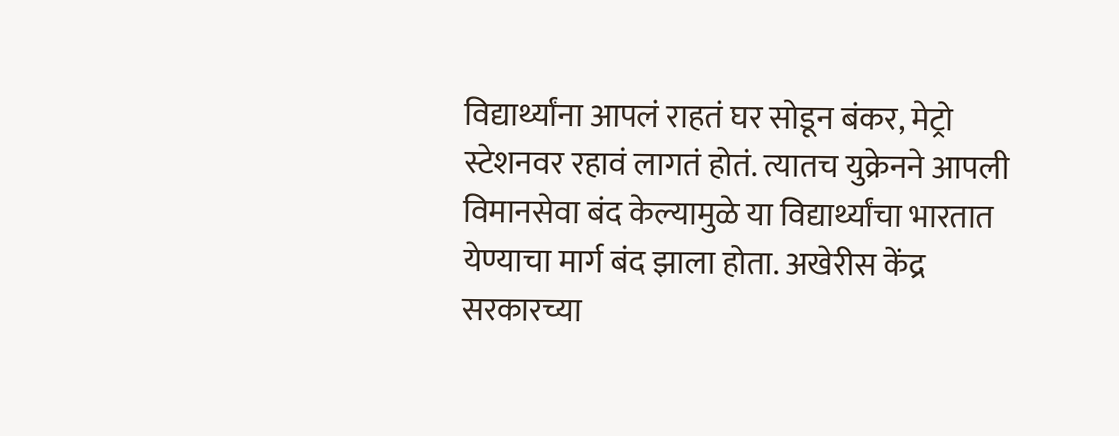विद्यार्थ्यांना आपलं राहतं घर सोडून बंकर, मेट्रो स्टेशनवर रहावं लागतं होतं. त्यातच युक्रेनने आपली विमानसेवा बंद केल्यामुळे या विद्यार्थ्यांचा भारतात येण्याचा मार्ग बंद झाला होता. अखेरीस केंद्र सरकारच्या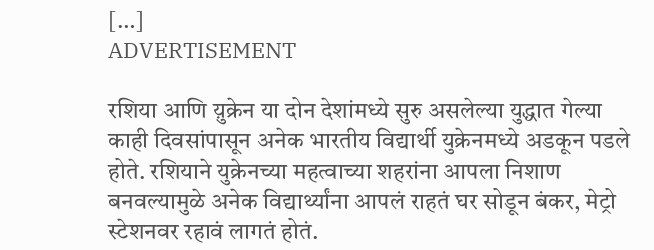[…]
ADVERTISEMENT

रशिया आणि य़ुक्रेन या दोन देशांमध्ये सुरु असलेल्या युद्धात गेल्या काही दिवसांपासून अनेक भारतीय विद्यार्थी युक्रेनमध्ये अडकून पडले होते. रशियाने युक्रेनच्या महत्वाच्या शहरांना आपला निशाण बनवल्यामुळे अनेक विद्यार्थ्यांना आपलं राहतं घर सोडून बंकर, मेट्रो स्टेशनवर रहावं लागतं होतं.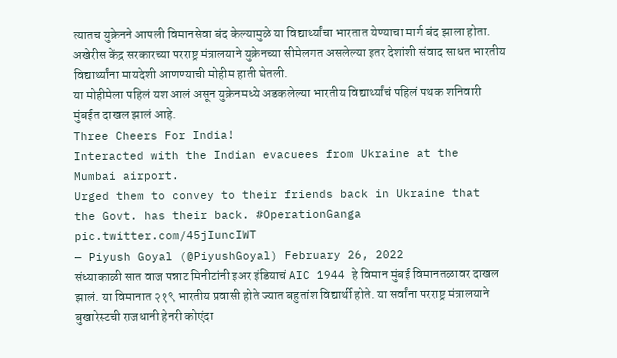त्यातच युक्रेनने आपली विमानसेवा बंद केल्यामुळे या विद्यार्थ्यांचा भारतात येण्याचा मार्ग बंद झाला होता. अखेरीस केंद्र सरकारच्या परराष्ट्र मंत्रालयाने युक्रेनच्या सीमेलगत असलेल्या इतर देशांशी संवाद साधत भारतीय विद्यार्थ्यांना मायदेशी आणण्याची मोहीम हाती घेतली.
या मोहीमेला पहिलं यश आलं असून युक्रेनमध्ये अडकलेल्या भारतीय विद्यार्थ्यांचं पहिलं पथक शनिवारी मुंबईत दाखल झालं आहे.
Three Cheers For India!
Interacted with the Indian evacuees from Ukraine at the Mumbai airport.
Urged them to convey to their friends back in Ukraine that the Govt. has their back. #OperationGanga pic.twitter.com/45jIuncIWT
— Piyush Goyal (@PiyushGoyal) February 26, 2022
संध्याकाळी सात वाज पन्नाट मिनीटांनी इअर इंडियाचं AIC 1944 हे विमान मुंबई विमानतळावर दाखल झालं. या विमानात २१९ भारतीय प्रवासी होते ज्यात बहुतांश विद्यार्थी होते. या सर्वांना परराष्ट्र मंत्रालयाने बुखारेस्टची राजधानी हेनरी कोएंदा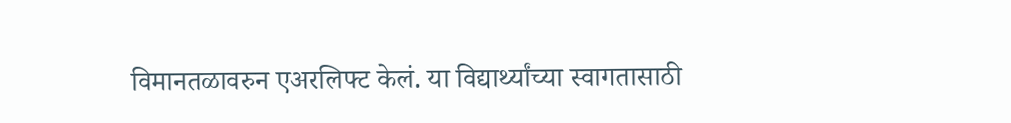विमानतळावरुन एअरलिफ्ट केलं. या विद्यार्थ्यांच्या स्वागतासाठी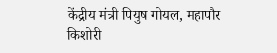केंद्रीय मंत्री पियुष गोयल, महापौर किशोरी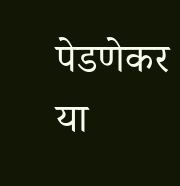पेडणेकर या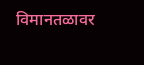विमानतळावर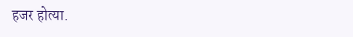हजर होत्या.